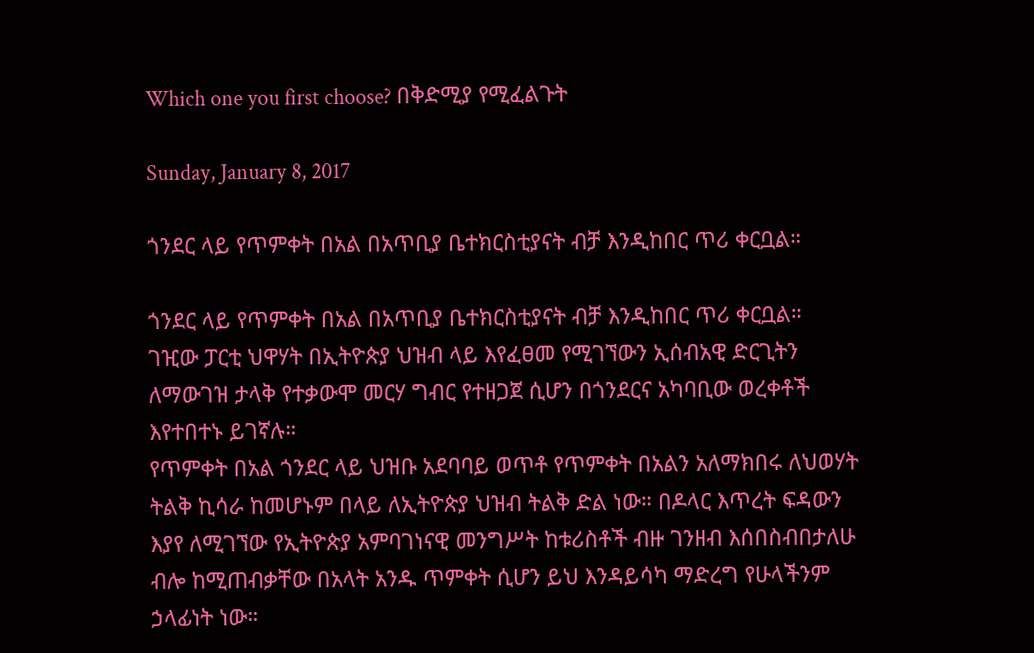Which one you first choose? በቅድሚያ የሚፈልጉት

Sunday, January 8, 2017

ጎንደር ላይ የጥምቀት በአል በአጥቢያ ቤተክርስቲያናት ብቻ እንዲከበር ጥሪ ቀርቧል።

ጎንደር ላይ የጥምቀት በአል በአጥቢያ ቤተክርስቲያናት ብቻ እንዲከበር ጥሪ ቀርቧል።
ገዢው ፓርቲ ህዋሃት በኢትዮጵያ ህዝብ ላይ እየፈፀመ የሚገኘውን ኢሰብአዊ ድርጊትን ለማውገዝ ታላቅ የተቃውሞ መርሃ ግብር የተዘጋጀ ሲሆን በጎንደርና አካባቢው ወረቀቶች እየተበተኑ ይገኛሉ።
የጥምቀት በአል ጎንደር ላይ ህዝቡ አደባባይ ወጥቶ የጥምቀት በአልን አለማክበሩ ለህወሃት ትልቅ ኪሳራ ከመሆኑም በላይ ለኢትዮጵያ ህዝብ ትልቅ ድል ነው። በዶላር እጥረት ፍዳውን እያየ ለሚገኘው የኢትዮጵያ አምባገነናዊ መንግሥት ከቱሪስቶች ብዙ ገንዘብ እሰበስብበታለሁ ብሎ ከሚጠብቃቸው በአላት አንዱ ጥምቀት ሲሆን ይህ እንዳይሳካ ማድረግ የሁላችንም ኃላፊነት ነው።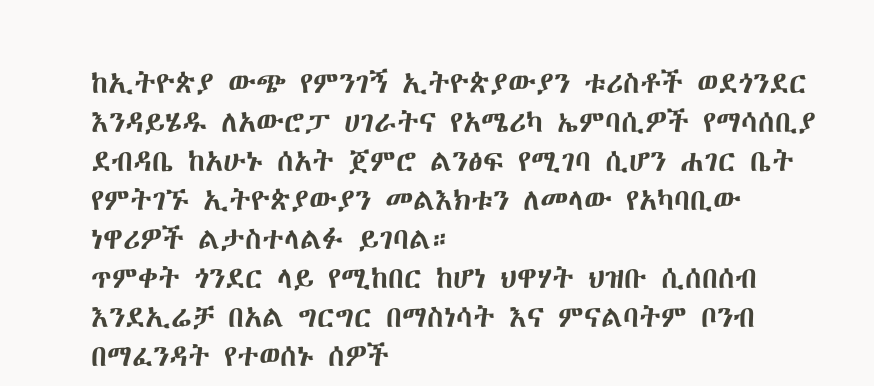ከኢትዮጵያ ውጭ የምንገኝ ኢትዮጵያውያን ቱሪስቶች ወደጎንደር እንዳይሄዱ ለአውሮፓ ሀገራትና የአሜሪካ ኤምባሲዎች የማሳሰቢያ ደብዳቤ ከአሁኑ ሰአት ጀምሮ ልንፅፍ የሚገባ ሲሆን ሐገር ቤት የምትገኙ ኢትዮጵያውያን መልእክቱን ለመላው የአካባቢው ነዋሪዎች ልታስተላልፉ ይገባል።
ጥምቀት ጎንደር ላይ የሚከበር ከሆነ ህዋሃት ህዝቡ ሲሰበሰብ እንደኢሬቻ በአል ግርግር በማስነሳት እና ምናልባትም ቦንብ በማፈንዳት የተወሰኑ ሰዎች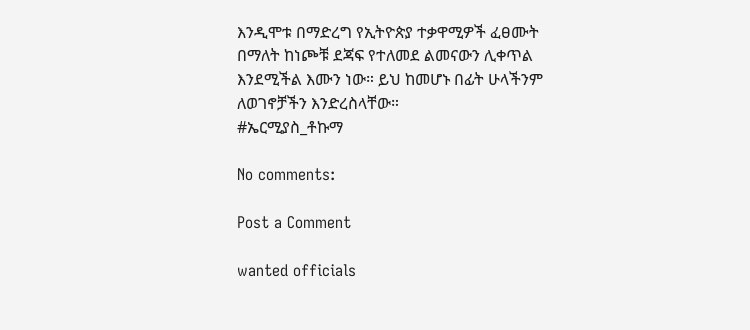እንዲሞቱ በማድረግ የኢትዮጵያ ተቃዋሚዎች ፈፀሙት በማለት ከነጮቹ ደጃፍ የተለመደ ልመናውን ሊቀጥል እንደሚችል እሙን ነው። ይህ ከመሆኑ በፊት ሁላችንም ለወገኖቻችን እንድረስላቸው።
#ኤርሚያስ_ቶኩማ

No comments:

Post a Comment

wanted officials